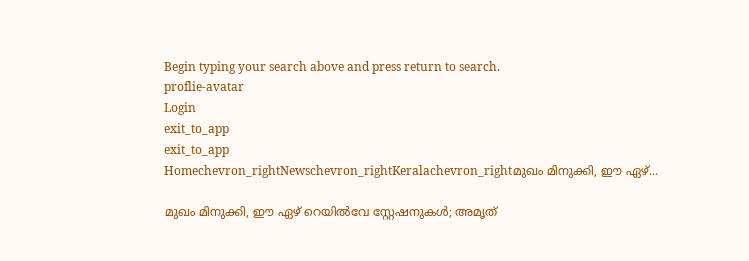Begin typing your search above and press return to search.
proflie-avatar
Login
exit_to_app
exit_to_app
Homechevron_rightNewschevron_rightKeralachevron_rightമുഖം മിനുക്കി, ഈ ഏഴ്...

മുഖം മിനുക്കി, ഈ ഏഴ് റെയിൽവേ സ്റ്റേഷനുകൾ; അമൃത്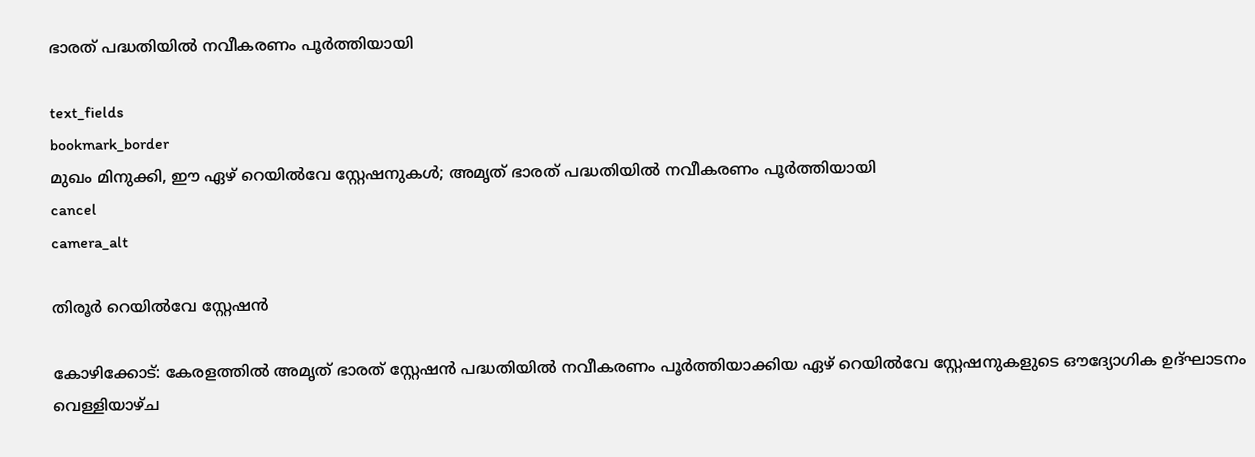ഭാരത് പദ്ധതിയിൽ നവീകരണം പൂർത്തിയായി

text_fields
bookmark_border
മുഖം മിനുക്കി, ഈ ഏഴ് റെയിൽവേ സ്റ്റേഷനുകൾ; അമൃത് ഭാരത് പദ്ധതിയിൽ നവീകരണം പൂർത്തിയായി
cancel
camera_alt

തിരൂർ റെയിൽവേ സ്റ്റേഷൻ

കോഴിക്കോട്: കേരളത്തിൽ അമൃത് ഭാരത് സ്റ്റേഷൻ പദ്ധതിയിൽ നവീകരണം പൂർത്തിയാക്കിയ ഏഴ് റെയിൽവേ സ്റ്റേഷനുകളുടെ ഔദ്യോഗിക ഉദ്ഘാടനം വെള്ളിയാഴ്ച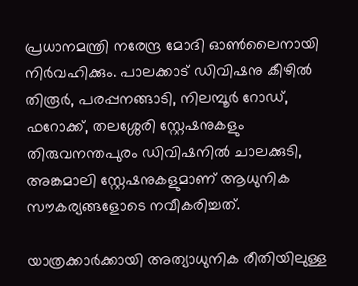പ്രധാനമന്ത്രി നരേന്ദ്ര മോദി ഓൺലൈനായി നിർവഹിക്കും. പാലക്കാട് ഡിവിഷനു കീഴിൽ തിരൂർ, പരപ്പനങ്ങാടി, നിലമ്പൂർ റോഡ്, ഫറോക്ക്, തലശ്ശേരി സ്റ്റേഷനുകളും തിരുവനന്തപുരം ഡിവിഷനിൽ ചാലക്കുടി, അങ്കമാലി സ്റ്റേഷനുകളുമാണ് ആധുനിക സൗകര്യങ്ങളോടെ നവീകരിച്ചത്.

യാത്രക്കാർക്കായി അത്യാധുനിക രീതിയിലുള്ള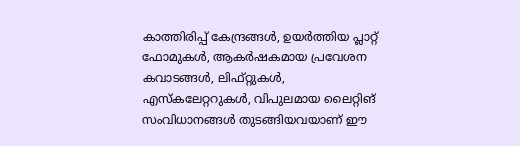കാത്തിരിപ്പ് കേന്ദ്രങ്ങൾ, ഉയർത്തിയ പ്ലാറ്റ് ഫോമുകൾ, ആകർഷകമായ പ്രവേശന കവാടങ്ങൾ, ലിഫ്റ്റുകൾ, എസ്കലേറ്ററുകൾ, വിപുലമായ ലൈറ്റിങ് സംവിധാനങ്ങൾ തുടങ്ങിയവയാണ് ഈ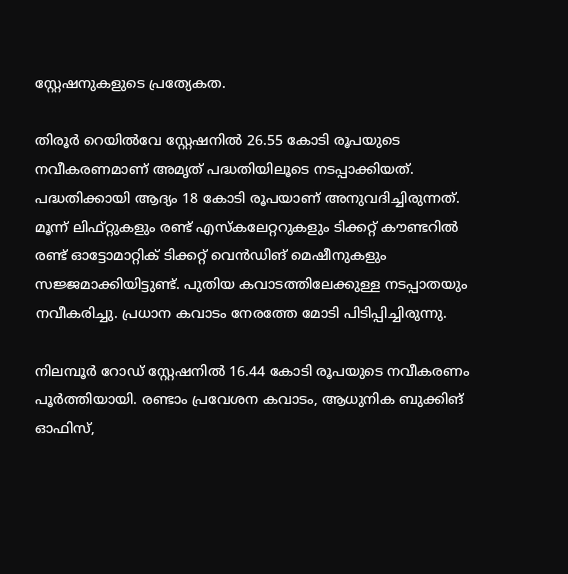സ്റ്റേഷനുകളുടെ പ്രത്യേകത.

തിരൂർ റെയിൽവേ സ്റ്റേഷനിൽ 26.55 കോടി രൂപയുടെ നവീകരണമാണ് അമൃത് പദ്ധതിയിലൂടെ നടപ്പാക്കിയത്. പദ്ധതിക്കായി ആദ്യം 18 കോടി രൂപയാണ് അനുവദിച്ചിരുന്നത്. മൂന്ന് ലിഫ്റ്റുകളും രണ്ട് എസ്കലേറ്ററുകളും ടിക്കറ്റ് കൗണ്ടറിൽ രണ്ട് ഓട്ടോമാറ്റിക് ടിക്കറ്റ് വെൻഡിങ് മെഷീനുകളും സജ്ജമാക്കിയിട്ടുണ്ട്. പുതിയ കവാടത്തിലേക്കുള്ള നടപ്പാതയും നവീകരിച്ചു. പ്രധാന കവാടം നേരത്തേ മോടി പിടിപ്പിച്ചിരുന്നു.

നിലമ്പൂർ റോഡ് സ്റ്റേഷനിൽ 16.44 കോടി രൂപയുടെ നവീകരണം പൂർത്തിയായി. രണ്ടാം പ്രവേശന കവാടം, ആധുനിക ബുക്കിങ് ഓഫിസ്,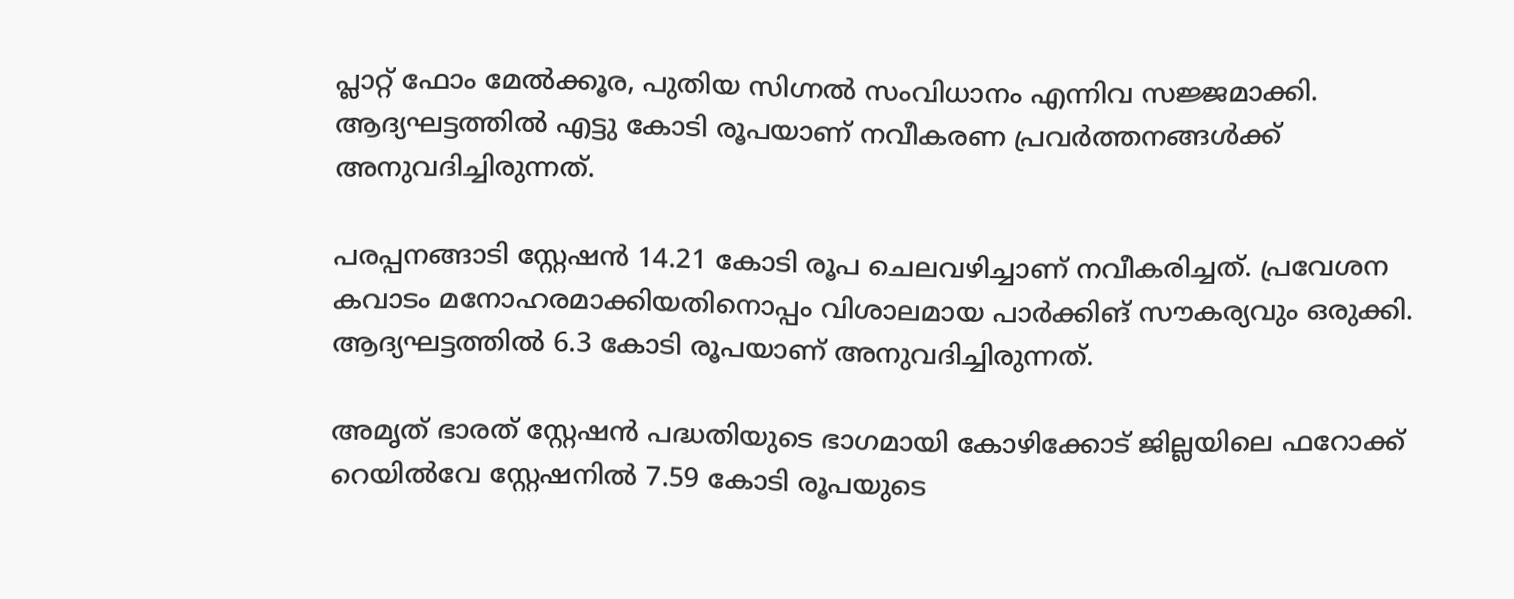പ്ലാറ്റ് ഫോം മേൽക്കൂര, പുതിയ സിഗ്നൽ സംവിധാനം എന്നിവ സജ്ജമാക്കി. ആദ്യഘട്ടത്തിൽ എട്ടു കോടി രൂപയാണ് നവീകരണ പ്രവർത്തനങ്ങൾക്ക് അനുവദിച്ചിരുന്നത്.

പരപ്പനങ്ങാടി സ്റ്റേഷൻ 14.21 കോടി രൂപ ചെലവഴിച്ചാണ് നവീകരിച്ചത്. പ്രവേശന കവാടം മനോഹരമാക്കിയതിനൊപ്പം വിശാലമായ പാർക്കിങ് സൗകര്യവും ഒരുക്കി. ആദ്യഘട്ടത്തിൽ 6.3 കോടി രൂപയാണ് അനുവദിച്ചിരുന്നത്.

അമൃത് ഭാരത് സ്റ്റേഷൻ പദ്ധതിയുടെ ഭാഗമായി കോഴിക്കോട് ജില്ലയിലെ ഫറോക്ക് റെയിൽവേ സ്റ്റേഷനിൽ 7.59 കോടി രൂപയുടെ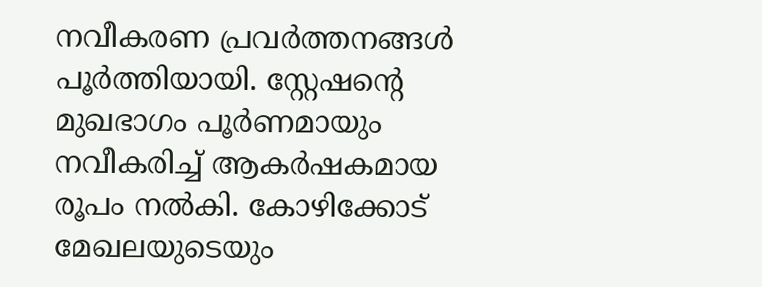നവീകരണ പ്രവർത്തനങ്ങൾ പൂർത്തിയായി. സ്റ്റേഷന്റെ മുഖഭാഗം പൂർണമായും നവീകരിച്ച് ആകർഷകമായ രൂപം നൽകി. കോഴിക്കോട് മേഖലയുടെയും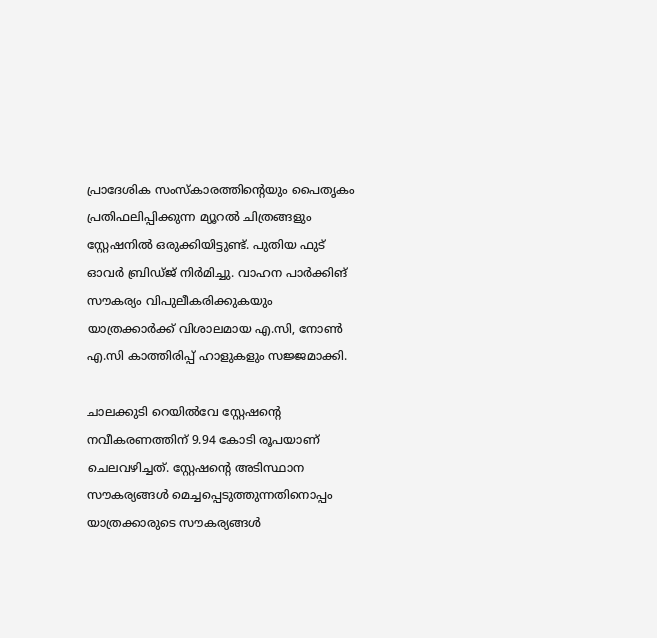പ്രാദേശിക സംസ്കാരത്തിന്റെയും പൈതൃകം പ്രതിഫലിപ്പിക്കുന്ന മ്യൂറൽ ചിത്രങ്ങളും സ്റ്റേഷനിൽ ഒരുക്കിയിട്ടുണ്ട്. പുതിയ ഫുട് ഓവർ ബ്രിഡ്ജ് നിർമിച്ചു. വാഹന പാർക്കിങ് സൗകര്യം വിപുലീകരിക്കുകയും യാത്രക്കാർക്ക് വിശാലമായ എ.സി, നോൺ എ.സി കാത്തിരിപ്പ് ഹാളുകളും സജ്ജമാക്കി.

ചാലക്കുടി റെയിൽവേ സ്റ്റേഷന്റെ നവീകരണത്തിന് 9.94 കോടി രൂപയാണ് ചെലവഴിച്ചത്. സ്റ്റേഷന്റെ അടിസ്ഥാന സൗകര്യങ്ങൾ മെച്ചപ്പെടുത്തുന്നതിനൊപ്പം യാത്രക്കാരുടെ സൗകര്യങ്ങൾ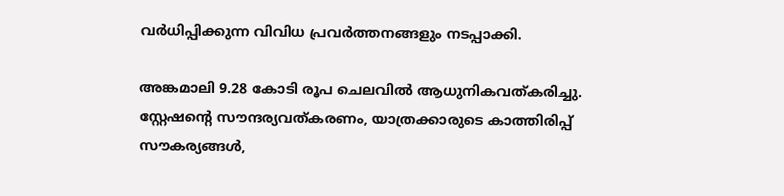വർധിപ്പിക്കുന്ന വിവിധ പ്രവർത്തനങ്ങളും നടപ്പാക്കി.

അങ്കമാലി 9.28 കോടി രൂപ ചെലവിൽ ആധുനികവത്കരിച്ചു. സ്റ്റേഷന്റെ സൗന്ദര്യവത്കരണം, യാത്രക്കാരുടെ കാത്തിരിപ്പ് സൗകര്യങ്ങൾ,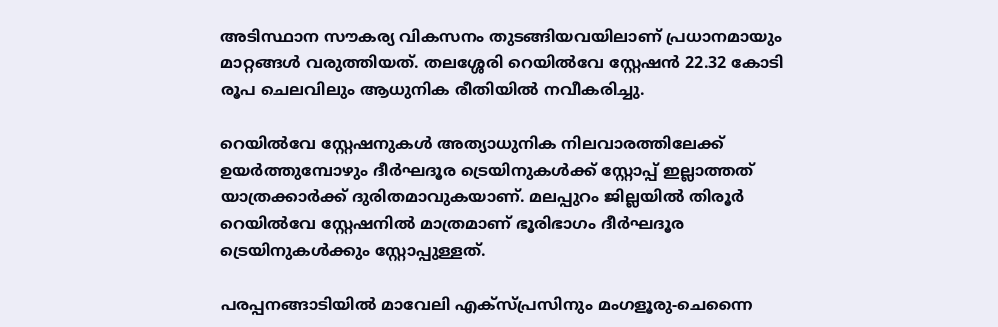അടിസ്ഥാന സൗകര്യ വികസനം തുടങ്ങിയവയിലാണ് പ്രധാനമായും മാറ്റങ്ങൾ വരുത്തിയത്. തലശ്ശേരി റെയിൽവേ സ്റ്റേഷൻ 22.32 കോടി രൂപ ചെലവിലും ആധുനിക രീതിയിൽ നവീകരിച്ചു.

റെയിൽവേ സ്റ്റേഷനുകൾ അത്യാധുനിക നിലവാരത്തിലേക്ക് ഉയർത്തുമ്പോഴും ദീർഘദൂര ട്രെയിനുകൾക്ക് സ്റ്റോപ്പ് ഇല്ലാത്തത് യാത്രക്കാർക്ക് ദുരിതമാവുകയാണ്. മലപ്പുറം ജില്ലയിൽ തിരൂർ റെയിൽവേ സ്റ്റേഷനിൽ മാത്രമാണ് ഭൂരിഭാഗം ദീർഘദൂര ട്രെയിനുകൾക്കും സ്റ്റോപ്പുള്ളത്.

പരപ്പനങ്ങാടിയിൽ മാവേലി എക്സ്പ്രസിനും മംഗളൂരു-ചെന്നൈ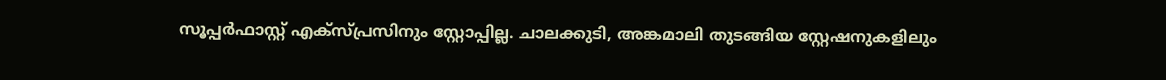സൂപ്പർഫാസ്റ്റ് എക്സ്പ്രസിനും സ്റ്റോപ്പില്ല. ചാലക്കുടി, അങ്കമാലി തുടങ്ങിയ സ്റ്റേഷനുകളിലും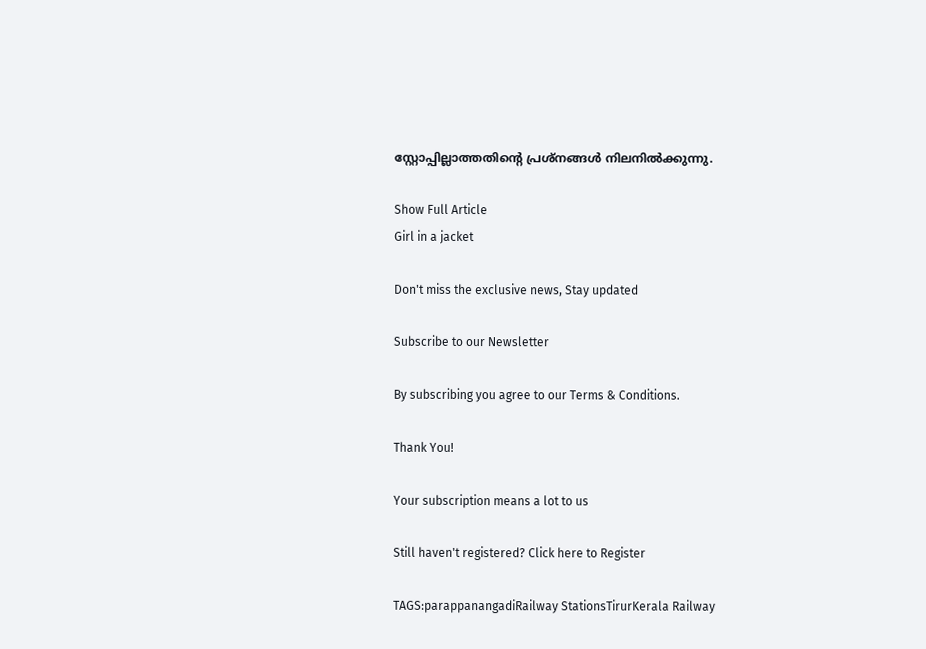സ്റ്റോപ്പില്ലാത്തതിന്റെ പ്രശ്നങ്ങൾ നിലനിൽക്കുന്നു.

Show Full Article
Girl in a jacket

Don't miss the exclusive news, Stay updated

Subscribe to our Newsletter

By subscribing you agree to our Terms & Conditions.

Thank You!

Your subscription means a lot to us

Still haven't registered? Click here to Register

TAGS:parappanangadiRailway StationsTirurKerala Railway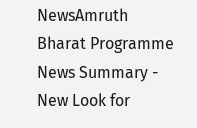NewsAmruth Bharat Programme
News Summary - New Look for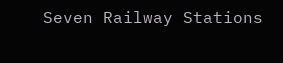Seven Railway Stations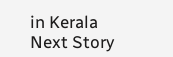in Kerala
Next Story